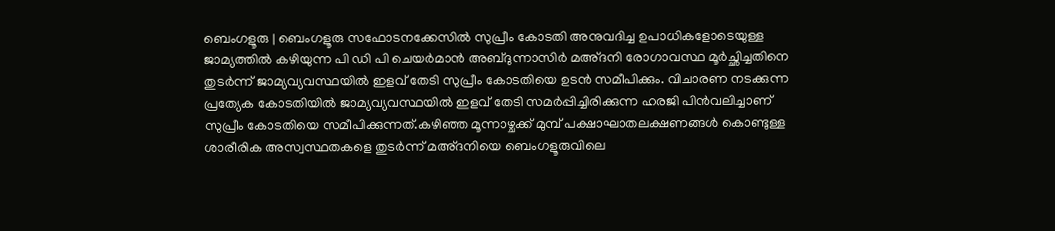ബെംഗളൂരു | ബെംഗളൂരു സഫോടനക്കേസിൽ സുപ്രീം കോടതി അനുവദിച്ച ഉപാധികളോടെയുള്ള ജാമ്യത്തിൽ കഴിയുന്ന പി ഡി പി ചെയർമാൻ അബ്ദുന്നാസിർ മഅ്ദനി രോഗാവസ്ഥ മൂർച്ഛിച്ചതിനെ തുടർന്ന് ജാമ്യവ്യവസ്ഥയിൽ ഇളവ് തേടി സുപ്രീം കോടതിയെ ഉടൻ സമീപിക്കും. വിചാരണ നടക്കുന്ന പ്രത്യേക കോടതിയിൽ ജാമ്യവ്യവസ്ഥയിൽ ഇളവ് തേടി സമർപ്പിച്ചിരിക്കുന്ന ഹരജി പിൻവലിച്ചാണ് സുപ്രീം കോടതിയെ സമീപിക്കുന്നത്.കഴിഞ്ഞ മൂന്നാഴ്ചക്ക് മുമ്പ് പക്ഷാഘാതലക്ഷണങ്ങൾ കൊണ്ടുള്ള ശാരീരിക അസ്വസ്ഥതകളെ തുടർന്ന് മഅ്ദനിയെ ബെംഗളൂരുവിലെ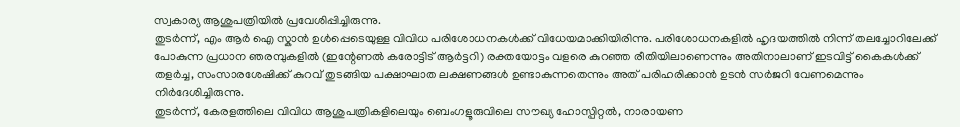സ്വകാര്യ ആശുപത്രിയിൽ പ്രവേശിപ്പിച്ചിരുന്നു.
തുടർന്ന്, എം ആർ ഐ സ്കാൻ ഉൾപ്പെടെയുള്ള വിവിധ പരിശോധനകൾക്ക് വിധേയമാക്കിയിരിന്നു. പരിശോധനകളിൽ ഹൃദയത്തിൽ നിന്ന് തലച്ചോറിലേക്ക് പോകുന്ന പ്രധാന ഞരമ്പുകളിൽ (ഇന്റേണൽ കരോട്ടിട് ആർട്ടറി) രക്തയോട്ടം വളരെ കുറഞ്ഞ രീതിയിലാണെന്നും അതിനാലാണ് ഇടവിട്ട് കൈകൾക്ക് തളർച്ച, സംസാരശേഷിക്ക് കുറവ് തുടങ്ങിയ പക്ഷാഘാത ലക്ഷണങ്ങൾ ഉണ്ടാകുന്നതെന്നും അത് പരിഹരിക്കാൻ ഉടൻ സർജറി വേണമെന്നും നിർദേശിച്ചിരുന്നു.
തുടർന്ന്, കേരളത്തിലെ വിവിധ ആശുപത്രികളിലെയും ബെംഗളൂരുവിലെ സൗഖ്യ ഹോസ്പിറ്റൽ, നാരായണ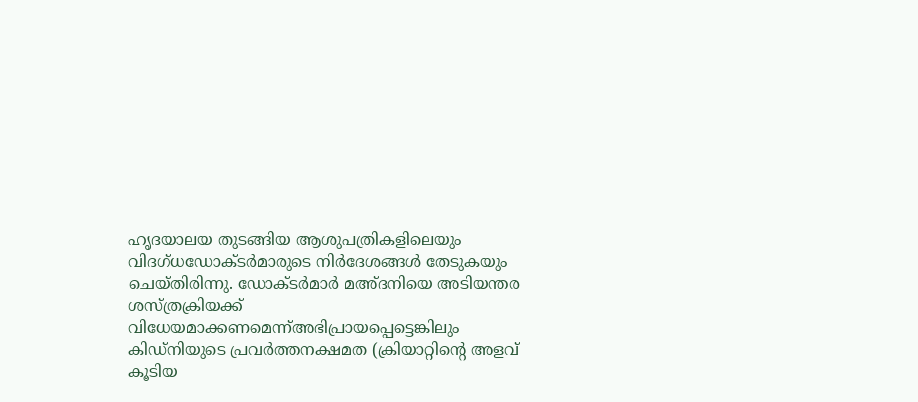ഹൃദയാലയ തുടങ്ങിയ ആശുപത്രികളിലെയും വിദഗ്ധഡോക്ടർമാരുടെ നിർദേശങ്ങൾ തേടുകയും ചെയ്തിരിന്നു. ഡോക്ടർമാർ മഅ്ദനിയെ അടിയന്തര ശസ്ത്രക്രിയക്ക് വിധേയമാക്കണമെന്ന്അഭിപ്രായപ്പെട്ടെങ്കിലും കിഡ്നിയുടെ പ്രവർത്തനക്ഷമത (ക്രിയാറ്റിന്റെ അളവ് കൂടിയ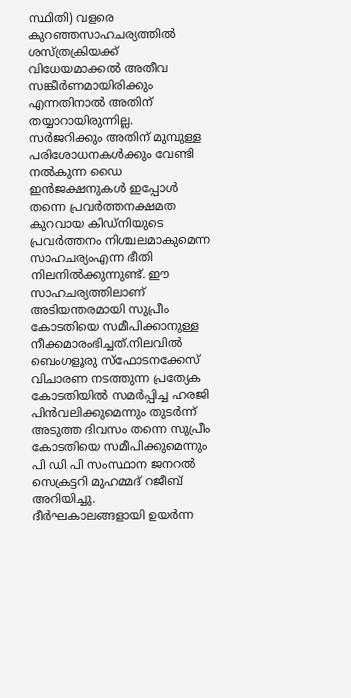സ്ഥിതി) വളരെ കുറഞ്ഞസാഹചര്യത്തിൽ ശസ്ത്രക്രിയക്ക് വിധേയമാക്കൽ അതീവ സങ്കീർണമായിരിക്കും എന്നതിനാൽ അതിന് തയ്യാറായിരുന്നില്ല.
സർജറിക്കും അതിന് മുമ്പുള്ള പരിശോധനകൾക്കും വേണ്ടി നൽകുന്ന ഡൈ ഇൻജക്ഷനുകൾ ഇപ്പോൾ തന്നെ പ്രവർത്തനക്ഷമത കുറവായ കിഡ്നിയുടെ പ്രവർത്തനം നിശ്ചലമാകുമെന്ന സാഹചര്യംഎന്ന ഭീതി നിലനിൽക്കുന്നുണ്ട്. ഈ സാഹചര്യത്തിലാണ് അടിയന്തരമായി സുപ്രീം കോടതിയെ സമീപിക്കാനുള്ള നീക്കമാരംഭിച്ചത്.നിലവിൽ ബെംഗളൂരു സ്ഫോടനക്കേസ് വിചാരണ നടത്തുന്ന പ്രത്യേക കോടതിയിൽ സമർപ്പിച്ച ഹരജി പിൻവലിക്കുമെന്നും തുടർന്ന് അടുത്ത ദിവസം തന്നെ സുപ്രീം കോടതിയെ സമീപിക്കുമെന്നും പി ഡി പി സംസ്ഥാന ജനറൽ സെക്രട്ടറി മുഹമ്മദ് റജീബ് അറിയിച്ചു.
ദീർഘകാലങ്ങളായി ഉയർന്ന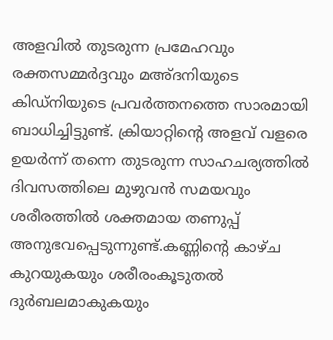അളവിൽ തുടരുന്ന പ്രമേഹവും രക്തസമ്മർദ്ദവും മഅ്ദനിയുടെ കിഡ്നിയുടെ പ്രവർത്തനത്തെ സാരമായി ബാധിച്ചിട്ടുണ്ട്. ക്രിയാറ്റിന്റെ അളവ് വളരെ ഉയർന്ന് തന്നെ തുടരുന്ന സാഹചര്യത്തിൽ ദിവസത്തിലെ മുഴുവൻ സമയവും ശരീരത്തിൽ ശക്തമായ തണുപ്പ് അനുഭവപ്പെടുന്നുണ്ട്.കണ്ണിന്റെ കാഴ്ച കുറയുകയും ശരീരംകൂടുതൽ ദുർബലമാകുകയും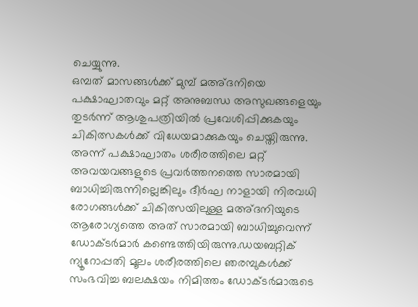ചെയ്യുന്നു.
ഒമ്പത് മാസങ്ങൾക്ക് മുമ്പ് മഅ്ദനിയെ പക്ഷാഘാതവും മറ്റ് അനുബന്ധ അസുഖങ്ങളെയും തുടർന്ന് ആശുപത്രിയിൽ പ്രവേശിപ്പിക്കുകയും ചികിത്സകൾക്ക് വിധേയമാക്കുകയും ചെയ്തിരുന്നു. അന്ന് പക്ഷാഘാതം ശരീരത്തിലെ മറ്റ് അവയവങ്ങളുടെ പ്രവർത്തനത്തെ സാരമായി ബാധിച്ചിരുന്നില്ലെങ്കിലും ദീർഘ നാളായി നിരവധി രോഗങ്ങൾക്ക് ചികിത്സയിലുള്ള മഅ്ദനിയുടെ ആരോഗ്യത്തെ അത് സാരമായി ബാധിച്ചുവെന്ന് ഡോക്ടർമാർ കണ്ടെത്തിയിരുന്നു.ഡയബറ്റിക് ന്യൂറോപ്പതി മൂലം ശരീരത്തിലെ ഞരമ്പുകൾക്ക് സംഭവിച്ച ബലക്ഷയം നിമിത്തം ഡോക്ടർമാരുടെ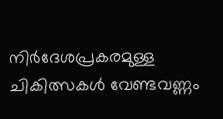നിർദേശപ്രകരമുള്ള ചികിത്സകൾ വേണ്ടവണ്ണം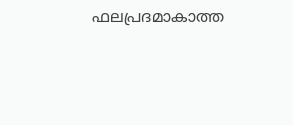ഫലപ്രദമാകാത്ത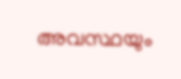അവസ്ഥയും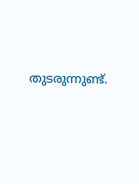തുടരുന്നുണ്ട്.